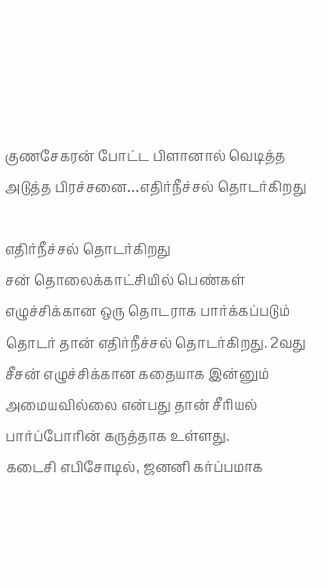குணசேகரன் போட்ட பிளானால் வெடித்த அடுத்த பிரச்சனை…எதிர்நீச்சல் தொடர்கிறது

எதிர்நீச்சல் தொடர்கிறது
சன் தொலைக்காட்சியில் பெண்கள் எழுச்சிக்கான ஒரு தொடராக பார்க்கப்படும் தொடர் தான் எதிர்நீச்சல் தொடர்கிறது. 2வது சீசன் எழுச்சிக்கான கதையாக இன்னும் அமையவில்லை என்பது தான் சீரியல் பார்ப்போரின் கருத்தாக உள்ளது.
கடைசி எபிசோடில், ஜனனி கர்ப்பமாக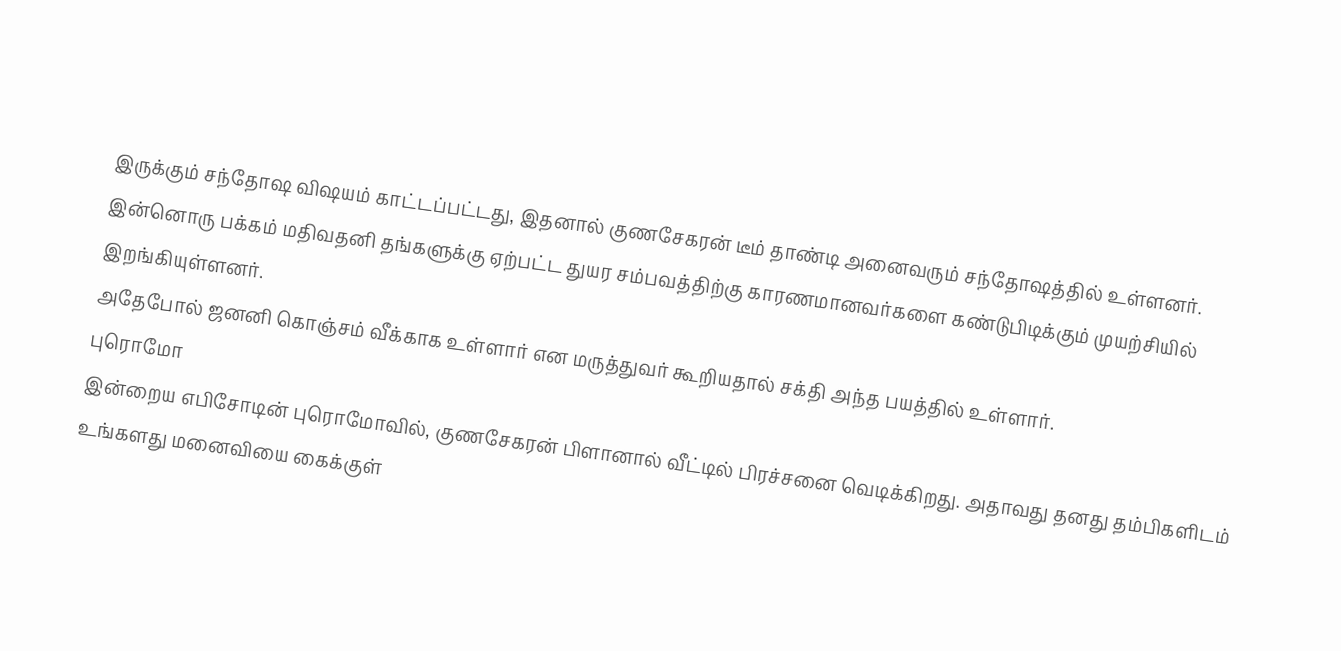இருக்கும் சந்தோஷ விஷயம் காட்டப்பட்டது, இதனால் குணசேகரன் டீம் தாண்டி அனைவரும் சந்தோஷத்தில் உள்ளனர்.
இன்னொரு பக்கம் மதிவதனி தங்களுக்கு ஏற்பட்ட துயர சம்பவத்திற்கு காரணமானவர்களை கண்டுபிடிக்கும் முயற்சியில் இறங்கியுள்ளனர்.
அதேபோல் ஜனனி கொஞ்சம் வீக்காக உள்ளார் என மருத்துவர் கூறியதால் சக்தி அந்த பயத்தில் உள்ளார்.
புரொமோ
இன்றைய எபிசோடின் புரொமோவில், குணசேகரன் பிளானால் வீட்டில் பிரச்சனை வெடிக்கிறது. அதாவது தனது தம்பிகளிடம் உங்களது மனைவியை கைக்குள்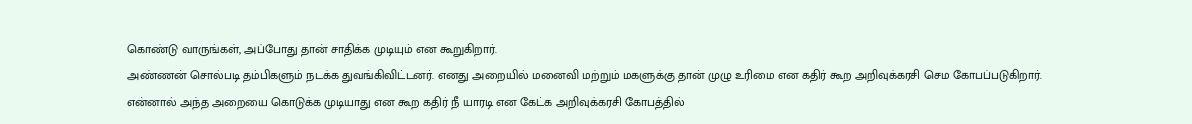கொண்டு வாருங்கள், அப்போது தான் சாதிக்க முடியும் என கூறுகிறார்.
அண்ணன் சொல்படி தம்பிகளும் நடக்க துவங்கிவிட்டனர். எனது அறையில் மனைவி மற்றும் மகளுக்கு தான் முழு உரிமை என கதிர் கூற அறிவுக்கரசி செம கோபப்படுகிறார்.
என்னால் அந்த அறையை கொடுக்க முடியாது என கூற கதிர் நீ யாரடி என கேட்க அறிவுக்கரசி கோபத்தில்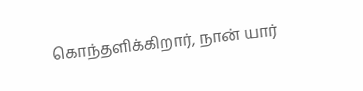கொந்தளிக்கிறார், நான் யார்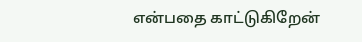என்பதை காட்டுகிறேன்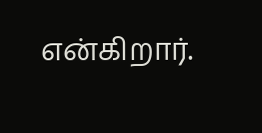என்கிறார்.